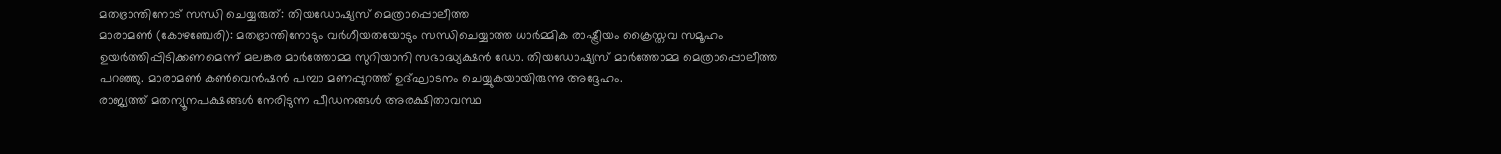മതഭ്രാന്തിനോട് സന്ധി ചെയ്യരുത്: തിയഡോഷ്യസ് മെത്രാപ്പൊലീത്ത
മാരാമൺ (കോഴഞ്ചേരി): മതഭ്രാന്തിനോടും വർഗീയതയോടും സന്ധിചെയ്യാത്ത ധാർമ്മിക രാഷ്ട്രീയം ക്രൈസ്തവ സമൂഹം ഉയർത്തിപ്പിടിക്കണമെന്ന് മലങ്കര മാർത്തോമ്മ സുറിയാനി സഭാദ്ധ്യക്ഷൻ ഡോ. തിയഡോഷ്യസ് മാർത്തോമ്മ മെത്രാപ്പൊലീത്ത പറഞ്ഞു. മാരാമൺ കൺവെൻഷൻ പമ്പാ മണപ്പുറത്ത് ഉദ്ഘാടനം ചെയ്യുകയായിരുന്നു അദ്ദേഹം.
രാജ്യത്ത് മതന്യൂനപക്ഷങ്ങൾ നേരിടുന്ന പീഡനങ്ങൾ അരക്ഷിതാവസ്ഥ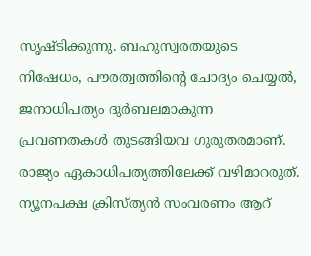സൃഷ്ടിക്കുന്നു. ബഹുസ്വരതയുടെ നിഷേധം, പൗരത്വത്തിന്റെ ചോദ്യം ചെയ്യൽ, ജനാധിപത്യം ദുർബലമാകുന്ന പ്രവണതകൾ തുടങ്ങിയവ ഗുരുതരമാണ്. രാജ്യം ഏകാധിപത്യത്തിലേക്ക് വഴിമാറരുത്. ന്യൂനപക്ഷ ക്രിസ്ത്യൻ സംവരണം ആറ്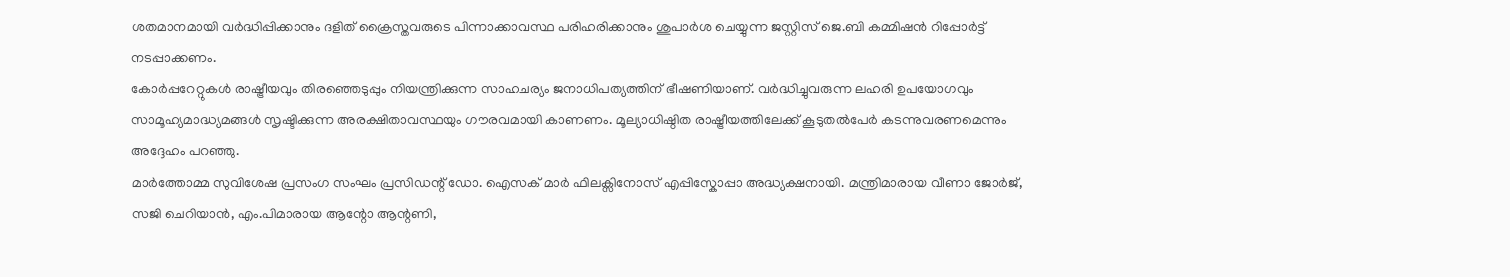ശതമാനമായി വർദ്ധിപ്പിക്കാനും ദളിത് ക്രൈസ്തവരുടെ പിന്നാക്കാവസ്ഥ പരിഹരിക്കാനും ശുപാർശ ചെയ്യുന്ന ജസ്റ്റിസ് ജെ.ബി കമ്മിഷൻ റിപ്പോർട്ട് നടപ്പാക്കണം.
കോർപ്പറേറ്റുകൾ രാഷ്ട്രീയവും തിരഞ്ഞെടുപ്പും നിയന്ത്രിക്കുന്ന സാഹചര്യം ജനാധിപത്യത്തിന് ഭീഷണിയാണ്. വർദ്ധിച്ചുവരുന്ന ലഹരി ഉപയോഗവും സാമൂഹ്യമാദ്ധ്യമങ്ങൾ സൃഷ്ടിക്കുന്ന അരക്ഷിതാവസ്ഥയും ഗൗരവമായി കാണണം. മൂല്യാധിഷ്ഠിത രാഷ്ട്രീയത്തിലേക്ക് കൂടുതൽപേർ കടന്നുവരണമെന്നും അദ്ദേഹം പറഞ്ഞു.
മാർത്തോമ്മ സുവിശേഷ പ്രസംഗ സംഘം പ്രസിഡന്റ് ഡോ. ഐസക് മാർ ഫിലക്സിനോസ് എപ്പിസ്കോപ്പാ അദ്ധ്യക്ഷനായി. മന്ത്രിമാരായ വീണാ ജോർജ്, സജി ചെറിയാൻ, എം.പിമാരായ ആന്റോ ആന്റണി,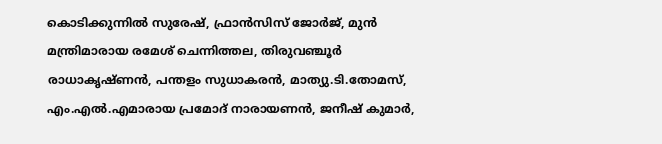കൊടിക്കുന്നിൽ സുരേഷ്, ഫ്രാൻസിസ് ജോർജ്, മുൻ മന്ത്രിമാരായ രമേശ് ചെന്നിത്തല, തിരുവഞ്ചൂർ രാധാകൃഷ്ണൻ, പന്തളം സുധാകരൻ, മാത്യു.ടി.തോമസ്, എം.എൽ.എമാരായ പ്രമോദ് നാരായണൻ, ജനീഷ് കുമാർ,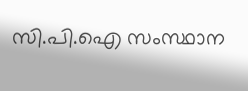സി.പി.ഐ സംസ്ഥാന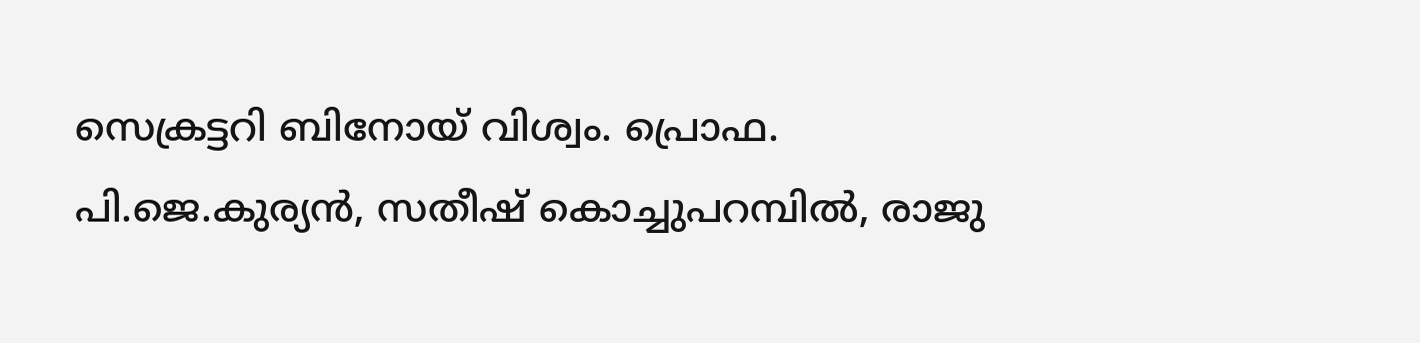സെക്രട്ടറി ബിനോയ് വിശ്വം. പ്രൊഫ. പി.ജെ.കുര്യൻ, സതീഷ് കൊച്ചുപറമ്പിൽ, രാജു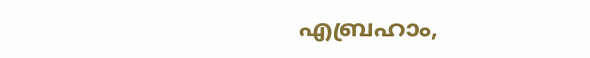എബ്രഹാം,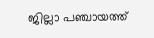ജില്ലാ പഞ്ചായത്ത്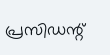പ്രസിഡന്റ്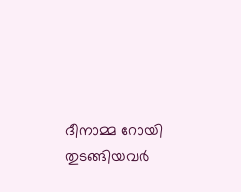ദീനാമ്മ റോയി തുടങ്ങിയവർ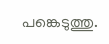പങ്കെടുത്തു.